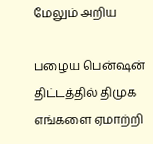மேலும் அறிய

பழைய பென்ஷன் திட்டத்தில் திமுக எங்களை ஏமாற்றி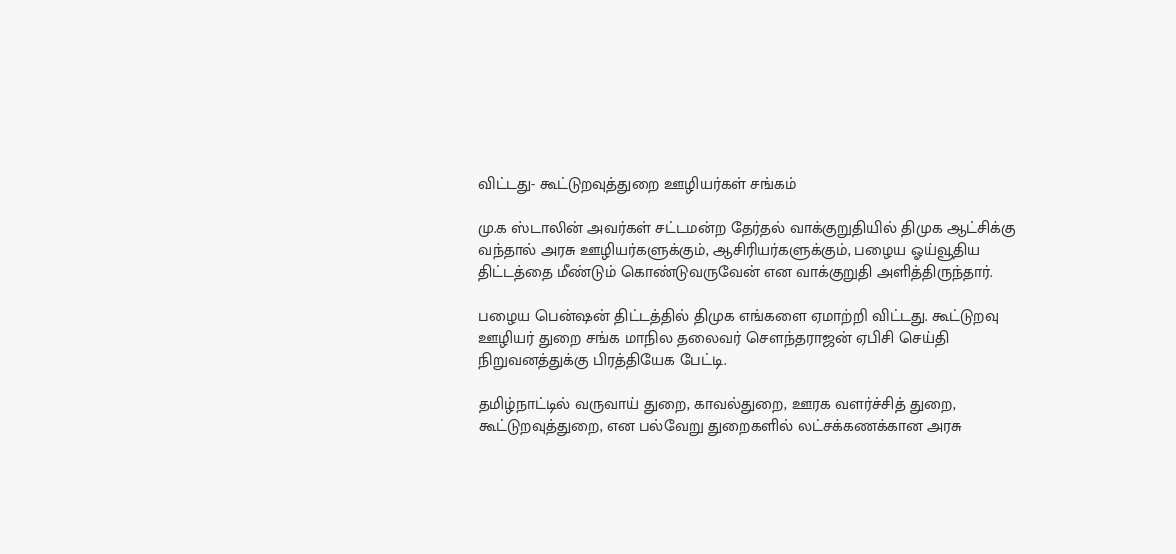விட்டது- கூட்டுறவுத்துறை ஊழியர்கள் சங்கம்

மு.க ஸ்டாலின் அவர்கள் சட்டமன்ற தேர்தல் வாக்குறுதியில் திமுக ஆட்சிக்கு வந்தால் அரசு ஊழியர்களுக்கும், ஆசிரியர்களுக்கும், பழைய ஓய்வூதிய திட்டத்தை மீண்டும் கொண்டுவருவேன் என வாக்குறுதி அளித்திருந்தார்.

பழைய பென்ஷன் திட்டத்தில் திமுக எங்களை ஏமாற்றி விட்டது. கூட்டுறவு ஊழியர் துறை சங்க மாநில தலைவர் சௌந்தராஜன் ஏபிசி செய்தி நிறுவனத்துக்கு பிரத்தியேக பேட்டி.

தமிழ்நாட்டில் வருவாய் துறை, காவல்துறை, ஊரக வளர்ச்சித் துறை, கூட்டுறவுத்துறை, என பல்வேறு துறைகளில் லட்சக்கணக்கான அரசு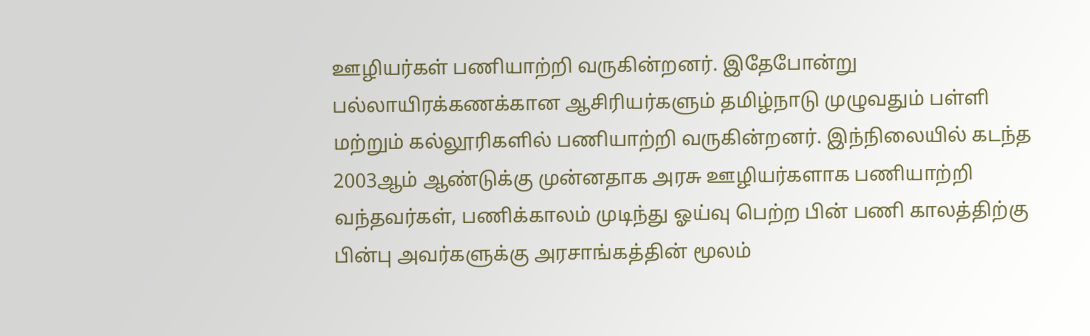ஊழியர்கள் பணியாற்றி வருகின்றனர். இதேபோன்று பல்லாயிரக்கணக்கான ஆசிரியர்களும் தமிழ்நாடு முழுவதும் பள்ளி மற்றும் கல்லூரிகளில் பணியாற்றி வருகின்றனர். இந்நிலையில் கடந்த 2003ஆம் ஆண்டுக்கு முன்னதாக அரசு ஊழியர்களாக பணியாற்றி வந்தவர்கள், பணிக்காலம் முடிந்து ஓய்வு பெற்ற பின் பணி காலத்திற்கு பின்பு அவர்களுக்கு அரசாங்கத்தின் மூலம்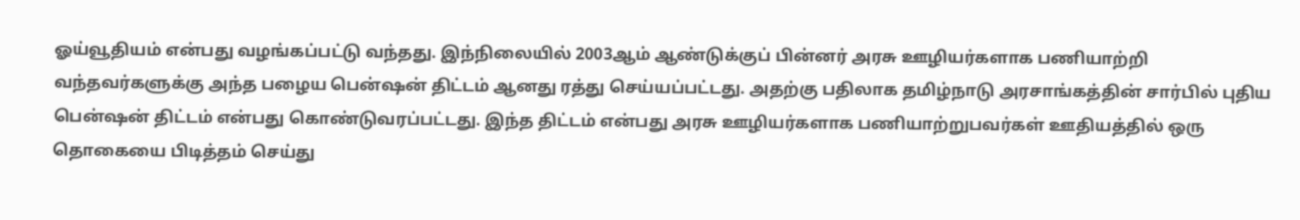ஓய்வூதியம் என்பது வழங்கப்பட்டு வந்தது. இந்நிலையில் 2003ஆம் ஆண்டுக்குப் பின்னர் அரசு ஊழியர்களாக பணியாற்றி வந்தவர்களுக்கு அந்த பழைய பென்ஷன் திட்டம் ஆனது ரத்து செய்யப்பட்டது. அதற்கு பதிலாக தமிழ்நாடு அரசாங்கத்தின் சார்பில் புதிய பென்ஷன் திட்டம் என்பது கொண்டுவரப்பட்டது. இந்த திட்டம் என்பது அரசு ஊழியர்களாக பணியாற்றுபவர்கள் ஊதியத்தில் ஒரு தொகையை பிடித்தம் செய்து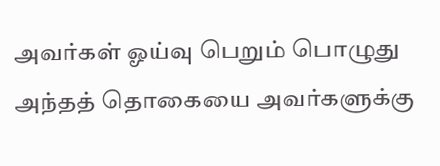அவர்கள் ஓய்வு பெறும் பொழுது அந்தத் தொகையை அவர்களுக்கு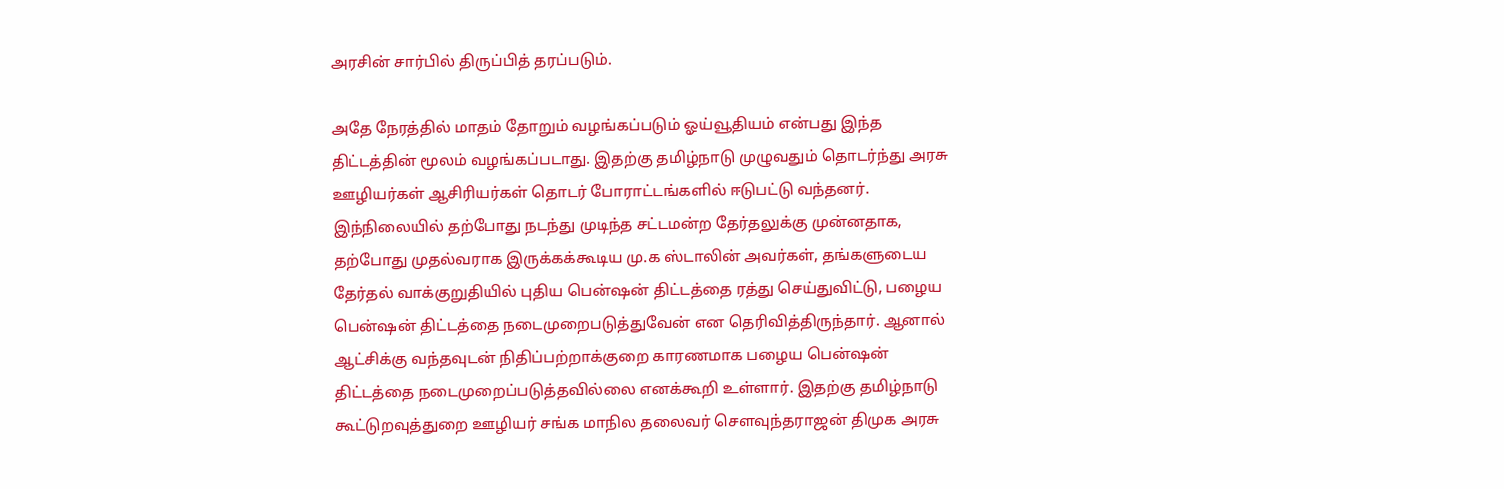அரசின் சார்பில் திருப்பித் தரப்படும்.

அதே நேரத்தில் மாதம் தோறும் வழங்கப்படும் ஓய்வூதியம் என்பது இந்த திட்டத்தின் மூலம் வழங்கப்படாது. இதற்கு தமிழ்நாடு முழுவதும் தொடர்ந்து அரசு ஊழியர்கள் ஆசிரியர்கள் தொடர் போராட்டங்களில் ஈடுபட்டு வந்தனர். இந்நிலையில் தற்போது நடந்து முடிந்த சட்டமன்ற தேர்தலுக்கு முன்னதாக, தற்போது முதல்வராக இருக்கக்கூடிய மு.க ஸ்டாலின் அவர்கள், தங்களுடைய தேர்தல் வாக்குறுதியில் புதிய பென்ஷன் திட்டத்தை ரத்து செய்துவிட்டு, பழைய பென்ஷன் திட்டத்தை நடைமுறைபடுத்துவேன் என தெரிவித்திருந்தார். ஆனால் ஆட்சிக்கு வந்தவுடன் நிதிப்பற்றாக்குறை காரணமாக பழைய பென்ஷன் திட்டத்தை நடைமுறைப்படுத்தவில்லை எனக்கூறி உள்ளார். இதற்கு தமிழ்நாடு கூட்டுறவுத்துறை ஊழியர் சங்க மாநில தலைவர் சௌவுந்தராஜன் திமுக அரசு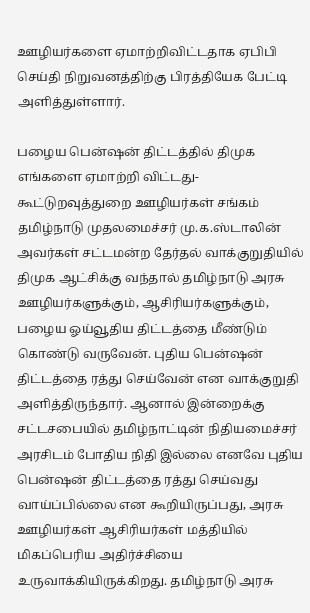ஊழியர்களை ஏமாற்றிவிட்டதாக ஏபிபி செய்தி நிறுவனத்திற்கு பிரத்தியேக பேட்டி அளித்துள்ளார்.

பழைய பென்ஷன் திட்டத்தில் திமுக எங்களை ஏமாற்றி விட்டது- கூட்டுறவுத்துறை ஊழியர்கள் சங்கம்
தமிழ்நாடு முதலமைச்சர் மு.க.ஸ்டாலின் அவர்கள் சட்டமன்ற தேர்தல் வாக்குறுதியில் திமுக ஆட்சிக்கு வந்தால் தமிழ்நாடு அரசு ஊழியர்களுக்கும், ஆசிரியர்களுக்கும், பழைய ஓய்வூதிய திட்டத்தை மீண்டும் கொண்டு வருவேன். புதிய பென்ஷன் திட்டத்தை ரத்து செய்வேன் என வாக்குறுதி அளித்திருந்தார். ஆனால் இன்றைக்கு சட்டசபையில் தமிழ்நாட்டின் நிதியமைச்சர் அரசிடம் போதிய நிதி இல்லை எனவே புதிய பென்ஷன் திட்டத்தை ரத்து செய்வது வாய்ப்பில்லை என கூறியிருப்பது, அரசு ஊழியர்கள் ஆசிரியர்கள் மத்தியில் மிகப்பெரிய அதிர்ச்சியை உருவாக்கியிருக்கிறது. தமிழ்நாடு அரசு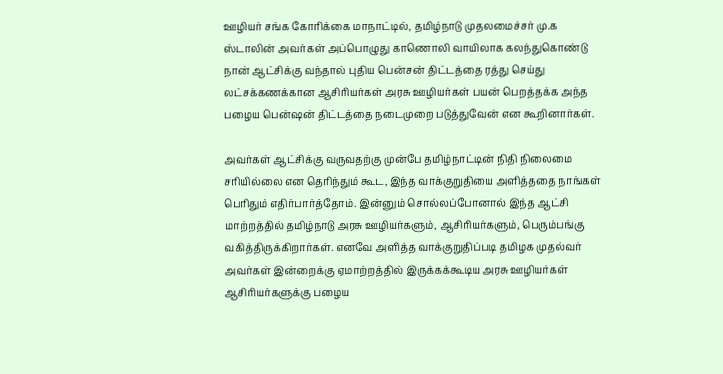ஊழியர் சங்க கோரிக்கை மாநாட்டில், தமிழ்நாடு முதலமைச்சர் மு.க ஸ்டாலின் அவர்கள் அப்பொழுது காணொலி வாயிலாக கலந்துகொண்டு நான் ஆட்சிக்கு வந்தால் புதிய பென்சன் திட்டத்தை ரத்து செய்து லட்சக்கணக்கான ஆசிரியர்கள் அரசு ஊழியர்கள் பயன் பெறத்தக்க அந்த பழைய பென்ஷன் திட்டத்தை நடைமுறை படுத்துவேன் என கூறினார்கள்.

அவர்கள் ஆட்சிக்கு வருவதற்கு முன்பே தமிழ்நாட்டின் நிதி நிலைமை சரியில்லை என தெரிந்தும் கூட, இந்த வாக்குறுதியை அளித்ததை நாங்கள் பெரிதும் எதிர்பார்த்தோம். இன்னும் சொல்லப்போனால் இந்த ஆட்சி மாற்றத்தில் தமிழ்நாடு அரசு ஊழியர்களும், ஆசிரியர்களும், பெரும்பங்கு வகித்திருக்கிறார்கள். எனவே அளித்த வாக்குறுதிப்படி தமிழக முதல்வர் அவர்கள் இன்றைக்கு ஏமாற்றத்தில் இருக்கக்கூடிய அரசு ஊழியர்கள் ஆசிரியர்களுக்கு பழைய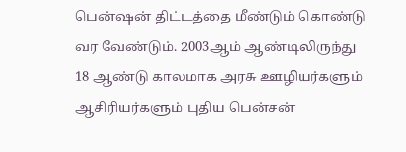பென்ஷன் திட்டத்தை மீண்டும் கொண்டு வர வேண்டும். 2003ஆம் ஆண்டிலிருந்து 18 ஆண்டு காலமாக அரசு ஊழியர்களும் ஆசிரியர்களும் புதிய பென்சன்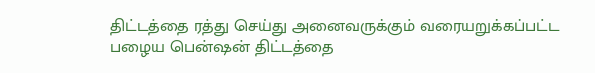திட்டத்தை ரத்து செய்து அனைவருக்கும் வரையறுக்கப்பட்ட பழைய பென்ஷன் திட்டத்தை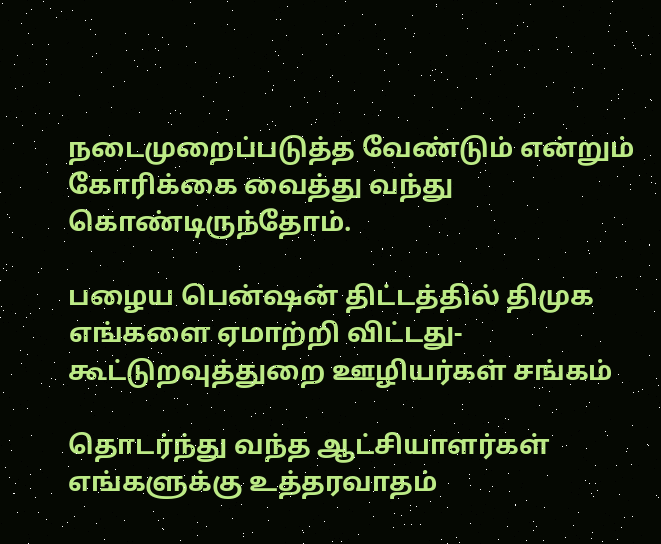நடைமுறைப்படுத்த வேண்டும் என்றும் கோரிக்கை வைத்து வந்து கொண்டிருந்தோம்.

பழைய பென்ஷன் திட்டத்தில் திமுக எங்களை ஏமாற்றி விட்டது- கூட்டுறவுத்துறை ஊழியர்கள் சங்கம்

தொடர்ந்து வந்த ஆட்சியாளர்கள் எங்களுக்கு உத்தரவாதம்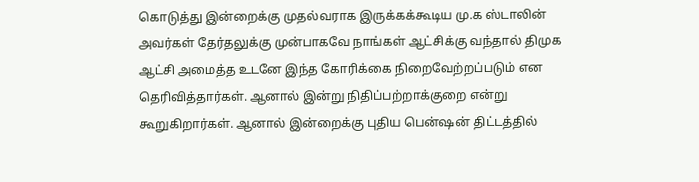கொடுத்து இன்றைக்கு முதல்வராக இருக்கக்கூடிய மு.க ஸ்டாலின் அவர்கள் தேர்தலுக்கு முன்பாகவே நாங்கள் ஆட்சிக்கு வந்தால் திமுக ஆட்சி அமைத்த உடனே இந்த கோரிக்கை நிறைவேற்றப்படும் என தெரிவித்தார்கள். ஆனால் இன்று நிதிப்பற்றாக்குறை என்று கூறுகிறார்கள். ஆனால் இன்றைக்கு புதிய பென்ஷன் திட்டத்தில்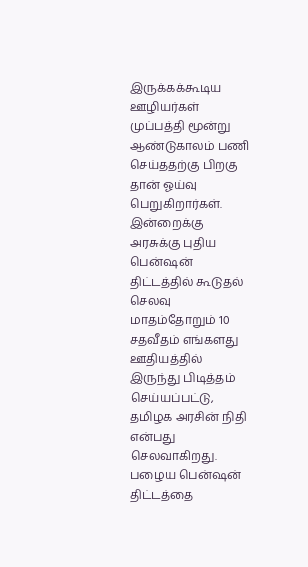இருக்கக்கூடிய ஊழியர்கள் முப்பத்தி மூன்று ஆண்டுகாலம் பணி செய்ததற்கு பிறகு தான் ஓய்வு பெறுகிறார்கள். இன்றைக்கு அரசுக்கு புதிய பென்ஷன் திட்டத்தில் கூடுதல் செலவு மாதம்தோறும் 10 சதவீதம் எங்களது ஊதியத்தில் இருந்து பிடித்தம் செய்யப்பட்டு, தமிழக அரசின் நிதி என்பது செலவாகிறது. பழைய பென்ஷன் திட்டத்தை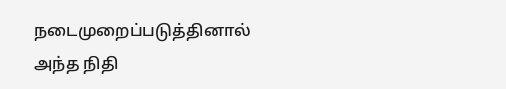நடைமுறைப்படுத்தினால் அந்த நிதி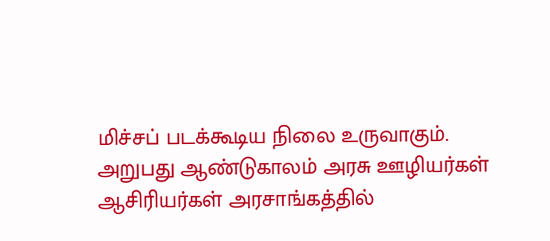மிச்சப் படக்கூடிய நிலை உருவாகும். அறுபது ஆண்டுகாலம் அரசு ஊழியர்கள் ஆசிரியர்கள் அரசாங்கத்தில்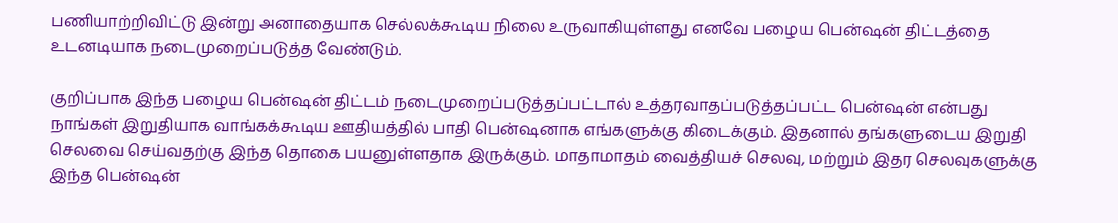பணியாற்றிவிட்டு இன்று அனாதையாக செல்லக்கூடிய நிலை உருவாகியுள்ளது எனவே பழைய பென்ஷன் திட்டத்தை உடனடியாக நடைமுறைப்படுத்த வேண்டும்.

குறிப்பாக இந்த பழைய பென்ஷன் திட்டம் நடைமுறைப்படுத்தப்பட்டால் உத்தரவாதப்படுத்தப்பட்ட பென்ஷன் என்பது நாங்கள் இறுதியாக வாங்கக்கூடிய ஊதியத்தில் பாதி பென்ஷனாக எங்களுக்கு கிடைக்கும். இதனால் தங்களுடைய இறுதி செலவை செய்வதற்கு இந்த தொகை பயனுள்ளதாக இருக்கும். மாதாமாதம் வைத்தியச் செலவு, மற்றும் இதர செலவுகளுக்கு இந்த பென்ஷன்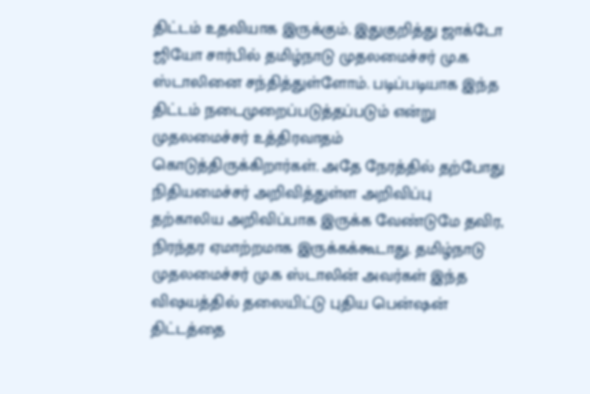திட்டம் உதவியாக இருக்கும். இதுகுறித்து ஜாக்டோ ஜியோ சார்பில் தமிழ்நாடு முதலமைச்சர் மு.க ஸ்டாலினை சந்தித்துள்ளோம். படிப்படியாக இந்த திட்டம் நடைமுறைப்படுத்தப்படும் என்று முதலமைச்சர் உத்திரவாதம் கொடுத்திருக்கிறார்கள். அதே நேரத்தில் தற்போது நிதியமைச்சர் அறிவித்துள்ள அறிவிப்பு தற்காலிய அறிவிப்பாக இருக்க வேண்டுமே தவிர, நிரந்தர ஏமாற்றமாக இருக்கக்கூடாது. தமிழ்நாடு முதலமைச்சர் மு.க ஸ்டாலின் அவர்கள் இந்த விஷயத்தில் தலையிட்டு புதிய பென்ஷன் திட்டத்தை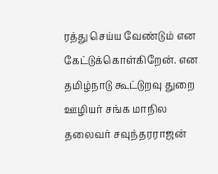ரத்து செய்ய வேண்டும் என கேட்டுக்கொள்கிறேன். என தமிழ்நாடு கூட்டுறவு துறை ஊழியர் சங்க மாநில தலைவர் சவுந்தரராஜன்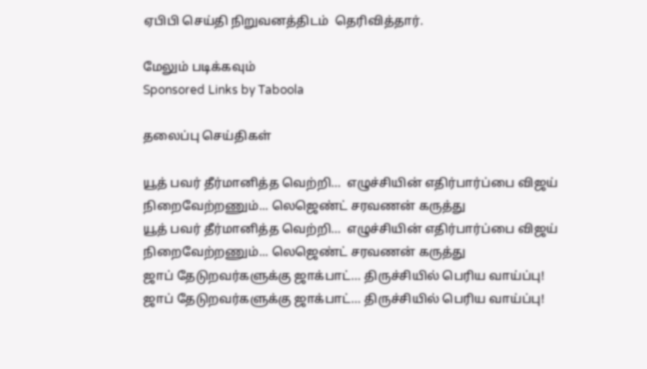ஏபிபி செய்தி நிறுவனத்திடம்  தெரிவித்தார்.

மேலும் படிக்கவும்
Sponsored Links by Taboola

தலைப்பு செய்திகள்

யூத் பவர் தீர்மானித்த வெற்றி…  எழுச்சியின் எதிர்பார்ப்பை விஜய் நிறைவேற்றணும்... லெஜெண்ட் சரவணன் கருத்து
யூத் பவர் தீர்மானித்த வெற்றி…  எழுச்சியின் எதிர்பார்ப்பை விஜய் நிறைவேற்றணும்... லெஜெண்ட் சரவணன் கருத்து
ஜாப் தேடுறவர்களுக்கு ஜாக்பாட்… திருச்சியில் பெரிய வாய்ப்பு!
ஜாப் தேடுறவர்களுக்கு ஜாக்பாட்… திருச்சியில் பெரிய வாய்ப்பு!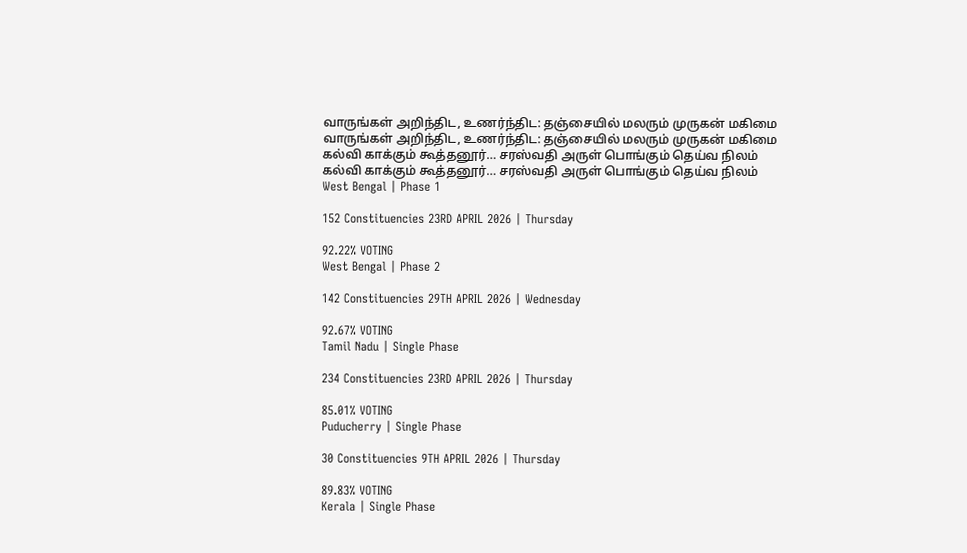வாருங்கள் அறிந்திட, உணர்ந்திட: தஞ்சையில் மலரும் முருகன் மகிமை
வாருங்கள் அறிந்திட, உணர்ந்திட: தஞ்சையில் மலரும் முருகன் மகிமை
கல்வி காக்கும் கூத்தனூர்… சரஸ்வதி அருள் பொங்கும் தெய்வ நிலம்
கல்வி காக்கும் கூத்தனூர்… சரஸ்வதி அருள் பொங்கும் தெய்வ நிலம்
West Bengal | Phase 1

152 Constituencies 23RD APRIL 2026 | Thursday

92.22% VOTING
West Bengal | Phase 2

142 Constituencies 29TH APRIL 2026 | Wednesday

92.67% VOTING
Tamil Nadu | Single Phase

234 Constituencies 23RD APRIL 2026 | Thursday

85.01% VOTING
Puducherry | Single Phase

30 Constituencies 9TH APRIL 2026 | Thursday

89.83% VOTING
Kerala | Single Phase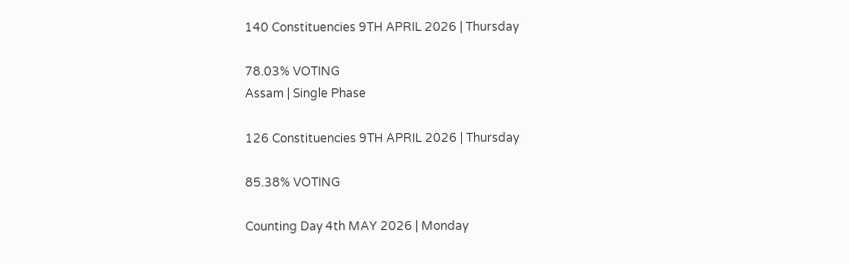140 Constituencies 9TH APRIL 2026 | Thursday

78.03% VOTING
Assam | Single Phase

126 Constituencies 9TH APRIL 2026 | Thursday

85.38% VOTING

Counting Day 4th MAY 2026 | Monday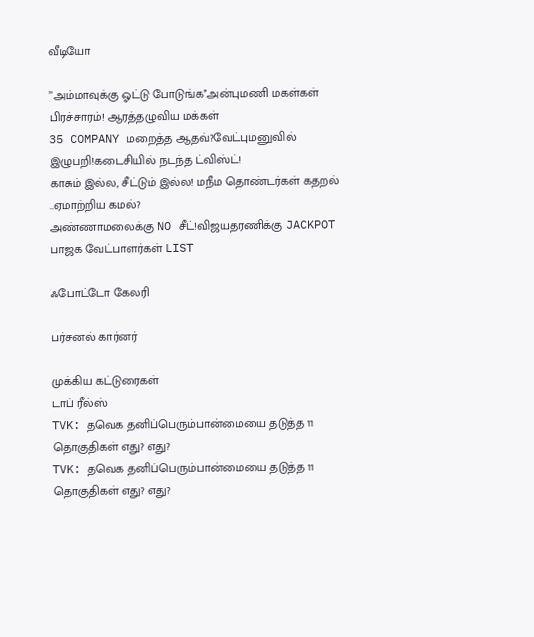வீடியோ

’’அம்மாவுக்கு ஓட்டு போடுங்க’’அன்புமணி மகள்கள் பிரச்சாரம்! ஆரத்தழுவிய மக்கள்
35 COMPANY மறைத்த ஆதவ்?வேட்புமனுவில் இழுபறி!கடைசியில் நடந்த ட்விஸ்ட்!
காசும் இல்ல, சீட்டும் இல்ல! மநீம தொண்டர்கள் கதறல் ..ஏமாற்றிய கமல்?
அண்ணாமலைக்கு NO சீட்!விஜயதரணிக்கு JACKPOT பாஜக வேட்பாளர்கள் LIST

ஃபோட்டோ கேலரி

பர்சனல் கார்னர்

முக்கிய கட்டுரைகள்
டாப் ரீல்ஸ்
TVK: தவெக தனிப்பெரும்பான்மையை தடுத்த 11 தொகுதிகள் எது? எது?
TVK: தவெக தனிப்பெரும்பான்மையை தடுத்த 11 தொகுதிகள் எது? எது?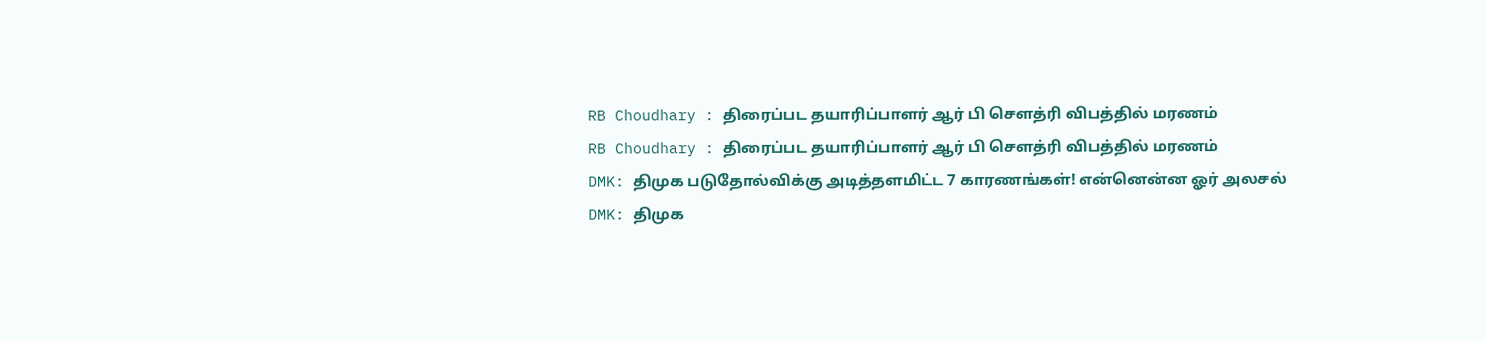RB Choudhary : திரைப்பட தயாரிப்பாளர் ஆர் பி செளத்ரி விபத்தில் மரணம்
RB Choudhary : திரைப்பட தயாரிப்பாளர் ஆர் பி செளத்ரி விபத்தில் மரணம்
DMK: திமுக படுதோல்விக்கு அடித்தளமிட்ட 7 காரணங்கள்! என்னென்ன ஓர் அலசல்
DMK: திமுக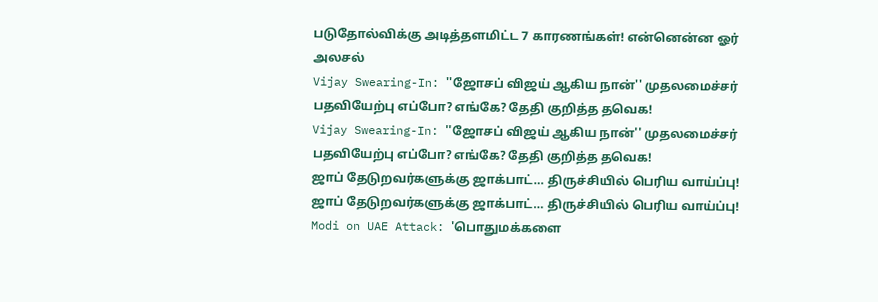படுதோல்விக்கு அடித்தளமிட்ட 7 காரணங்கள்! என்னென்ன ஓர் அலசல்
Vijay Swearing-In: ''ஜோசப் விஜய் ஆகிய நான்'' முதலமைச்சர் பதவியேற்பு எப்போ? எங்கே? தேதி குறித்த தவெக!
Vijay Swearing-In: ''ஜோசப் விஜய் ஆகிய நான்'' முதலமைச்சர் பதவியேற்பு எப்போ? எங்கே? தேதி குறித்த தவெக!
ஜாப் தேடுறவர்களுக்கு ஜாக்பாட்… திருச்சியில் பெரிய வாய்ப்பு!
ஜாப் தேடுறவர்களுக்கு ஜாக்பாட்… திருச்சியில் பெரிய வாய்ப்பு!
Modi on UAE Attack: 'பொதுமக்களை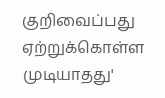குறிவைப்பது ஏற்றுக்கொள்ள முடியாதது'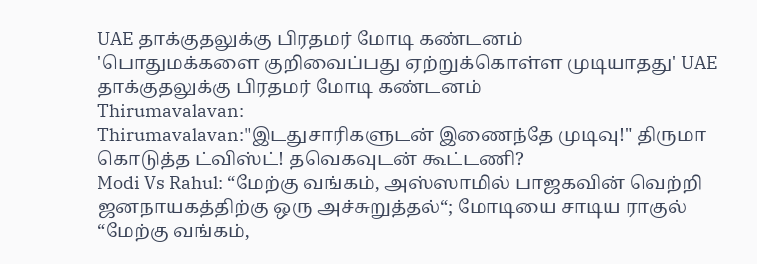UAE தாக்குதலுக்கு பிரதமர் மோடி கண்டனம்
'பொதுமக்களை குறிவைப்பது ஏற்றுக்கொள்ள முடியாதது' UAE தாக்குதலுக்கு பிரதமர் மோடி கண்டனம்
Thirumavalavan:
Thirumavalavan:"இடதுசாரிகளுடன் இணைந்தே முடிவு!" திருமா கொடுத்த ட்விஸ்ட்! தவெகவுடன் கூட்டணி?
Modi Vs Rahul: “மேற்கு வங்கம், அஸ்ஸாமில் பாஜகவின் வெற்றி ஜனநாயகத்திற்கு ஒரு அச்சுறுத்தல்“; மோடியை சாடிய ராகுல்
“மேற்கு வங்கம்,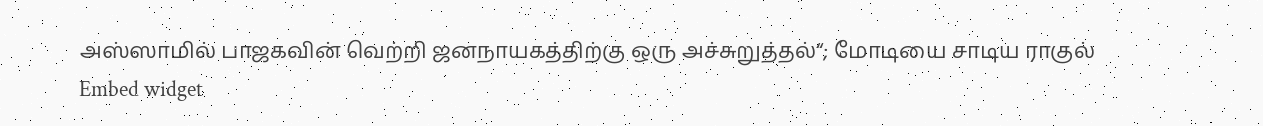அஸ்ஸாமில் பாஜகவின் வெற்றி ஜனநாயகத்திற்கு ஒரு அச்சுறுத்தல்“; மோடியை சாடிய ராகுல்
Embed widget